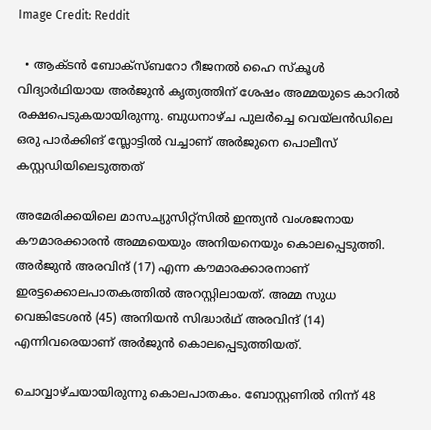Image Credit: Reddit

  • ആക്ടന്‍ ബോക്സ്ബറോ റീജനല്‍ ഹൈ സ്കൂള്‍ വിദ്യാര്‍ഥിയായ അര്‍ജുന്‍ കൃത്യത്തിന് ശേഷം അമ്മയുടെ കാറില്‍ രക്ഷപെടുകയായിരുന്നു. ബുധനാഴ്ച പുലര്‍ച്ചെ വെയ്ലന്‍ഡിലെ ഒരു പാര്‍ക്കിങ് സ്ലോട്ടില്‍ വച്ചാണ് അര്‍ജുനെ പൊലീസ് കസ്റ്റഡിയിലെടുത്തത്

അമേരിക്കയിലെ മാസച്യുസിറ്റ്സില്‍ ഇന്ത്യന്‍ വംശജനായ കൗമാരക്കാരന്‍ അമ്മയെയും അനിയനെയും കൊലപ്പെടുത്തി. അര്‍ജുന്‍ അരവിന്ദ് (17) എന്ന കൗമാരക്കാരനാണ് ഇരട്ടക്കൊലപാതകത്തില്‍ അറസ്റ്റിലായത്. അമ്മ സുധ വെങ്കിടേശന്‍ (45) അനിയന്‍ സിദ്ധാര്‍ഥ് അരവിന്ദ് (14) എന്നിവരെയാണ് അര്‍ജുന്‍ കൊലപ്പെടുത്തിയത്.

ചൊവ്വാഴ്ചയായിരുന്നു കൊലപാതകം. ബോസ്റ്റണില്‍ നിന്ന് 48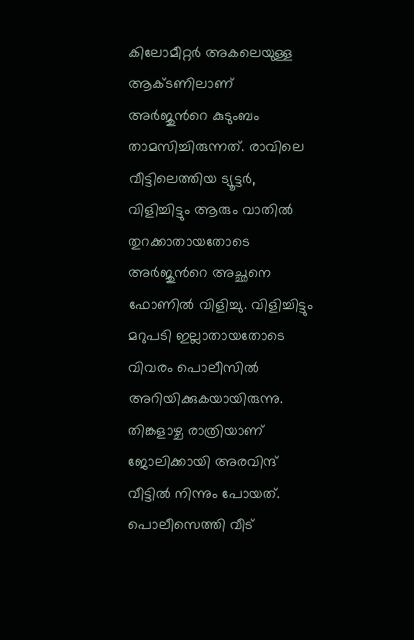കിലോമീറ്റര്‍ അകലെയുള്ള ആക്ടണിലാണ് അര്‍ജുന്‍റെ കുടുംബം താമസിച്ചിരുന്നത്. രാവിലെ വീട്ടിലെത്തിയ ട്യൂട്ടര്‍, വിളിച്ചിട്ടും ആരും വാതില്‍ തുറക്കാതായതോടെ അര്‍ജുന്‍റെ അച്ഛനെ ഫോണില്‍ വിളിച്ചു. വിളിച്ചിട്ടും മറുപടി ഇല്ലാതായതോടെ വിവരം പൊലീസില്‍ അറിയിക്കുകയായിരുന്നു. തിങ്കളാഴ്ച രാത്രിയാണ് ജോലിക്കായി അരവിന്ദ് വീട്ടില്‍ നിന്നും പോയത്. പൊലീസെത്തി വീട്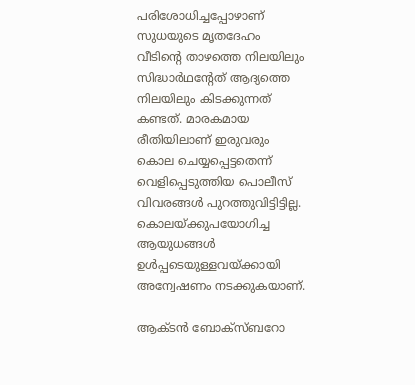പരിശോധിച്ചപ്പോഴാണ് സുധയുടെ മൃതദേഹം വീടിന്‍റെ താഴത്തെ നിലയിലും സിദ്ധാര്‍ഥന്‍റേത് ആദ്യത്തെ നിലയിലും കിടക്കുന്നത് കണ്ടത്. മാരകമായ രീതിയിലാണ് ഇരുവരും കൊല ചെയ്യപ്പെട്ടതെന്ന് വെളിപ്പെടുത്തിയ പൊലീസ് വിവരങ്ങള്‍ പുറത്തുവിട്ടിട്ടില്ല. കൊലയ്ക്കുപയോഗിച്ച ആയുധങ്ങള്‍ ഉള്‍പ്പടെയുള്ളവയ്ക്കായി അന്വേഷണം നടക്കുകയാണ്.

ആക്ടന്‍ ബോക്സ്ബറോ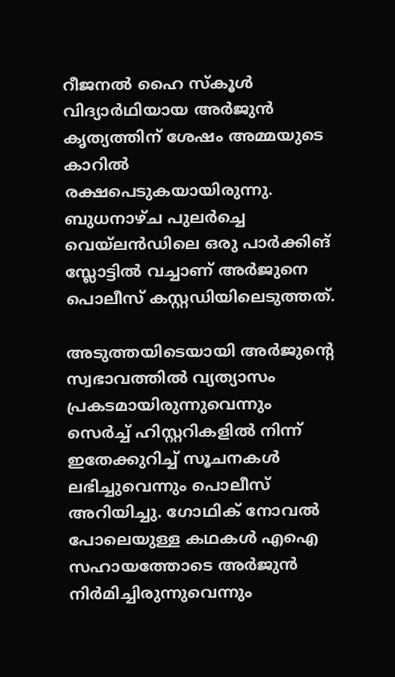റീജനല്‍ ഹൈ സ്കൂള്‍ വിദ്യാര്‍ഥിയായ അര്‍ജുന്‍ കൃത്യത്തിന് ശേഷം അമ്മയുടെ കാറില്‍ രക്ഷപെടുകയായിരുന്നു. ബുധനാഴ്ച പുലര്‍ച്ചെ വെയ്ലന്‍ഡിലെ ഒരു പാര്‍ക്കിങ് സ്ലോട്ടില്‍ വച്ചാണ് അര്‍ജുനെ പൊലീസ് കസ്റ്റഡിയിലെടുത്തത്.

അടുത്തയിടെയായി അര്‍ജുന്‍റെ സ്വഭാവത്തില്‍ വ്യത്യാസം പ്രകടമായിരുന്നുവെന്നും സെര്‍ച്ച് ഹിസ്റ്ററികളില്‍ നിന്ന് ഇതേക്കുറിച്ച് സൂചനകള്‍ ലഭിച്ചുവെന്നും പൊലീസ് അറിയിച്ചു. ഗോഥിക് നോവല്‍ പോലെയുള്ള കഥകള്‍ എഐ സഹായത്തോടെ അര്‍ജുന്‍ നിര്‍മിച്ചിരുന്നുവെന്നും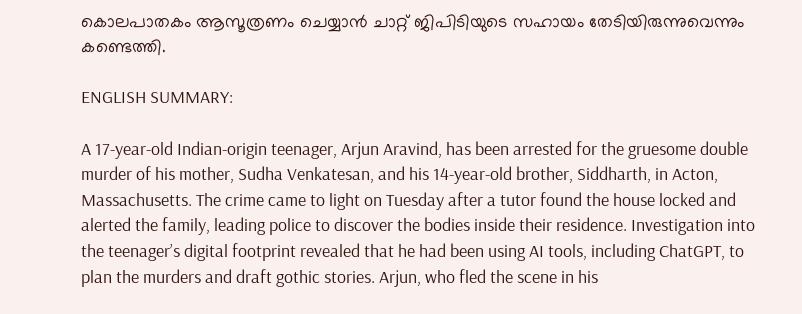കൊലപാതകം ആസൂത്രണം ചെയ്യാന്‍ ചാറ്റ് ജിപിടിയുടെ സഹായം തേടിയിരുന്നുവെന്നും കണ്ടെത്തി.

ENGLISH SUMMARY:

A 17-year-old Indian-origin teenager, Arjun Aravind, has been arrested for the gruesome double murder of his mother, Sudha Venkatesan, and his 14-year-old brother, Siddharth, in Acton, Massachusetts. The crime came to light on Tuesday after a tutor found the house locked and alerted the family, leading police to discover the bodies inside their residence. Investigation into the teenager’s digital footprint revealed that he had been using AI tools, including ChatGPT, to plan the murders and draft gothic stories. Arjun, who fled the scene in his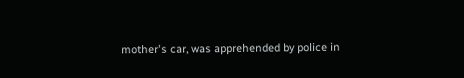mother's car, was apprehended by police in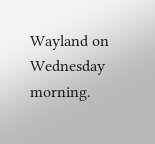Wayland on Wednesday morning.